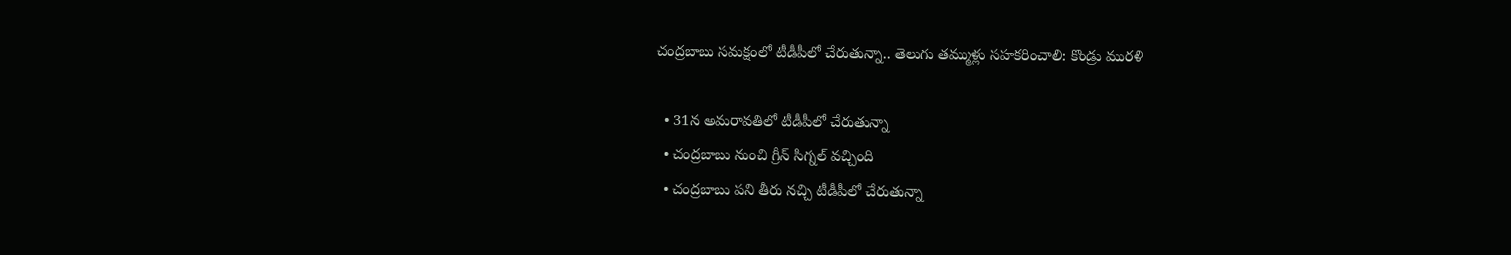చంద్రబాబు సమక్షంలో టీడీపీలో చేరుతున్నా.. తెలుగు తమ్ముళ్లు సహకరించాలి: కొండ్రు మురళి

  • 31న అమరావతిలో టీడీపీలో చేరుతున్నా
  • చంద్రబాబు నుంచి గ్రీన్ సిగ్నల్ వచ్చింది
  • చంద్రబాబు పని తీరు నచ్చి టీడీపీలో చేరుతున్నా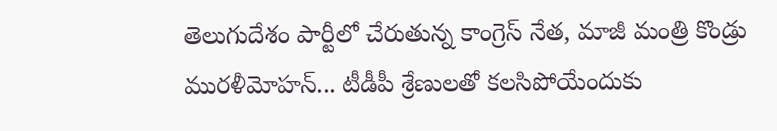తెలుగుదేశం పార్టీలో చేరుతున్న కాంగ్రెస్ నేత, మాజీ మంత్రి కొండ్రు మురళీమోహన్... టీడీపీ శ్రేణులతో కలసిపోయేందుకు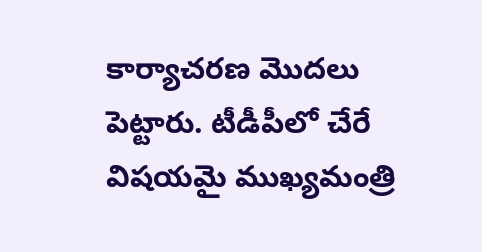కార్యాచరణ మొదలు పెట్టారు. టీడీపీలో చేరే విషయమై ముఖ్యమంత్రి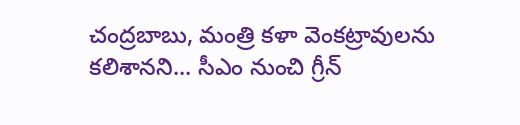చంద్రబాబు, మంత్రి కళా వెంకట్రావులను కలిశానని... సీఎం నుంచి గ్రీన్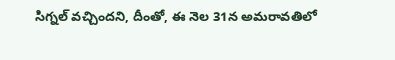సిగ్నల్ వచ్చిందని, దీంతో, ఈ నెల 31న అమరావతిలో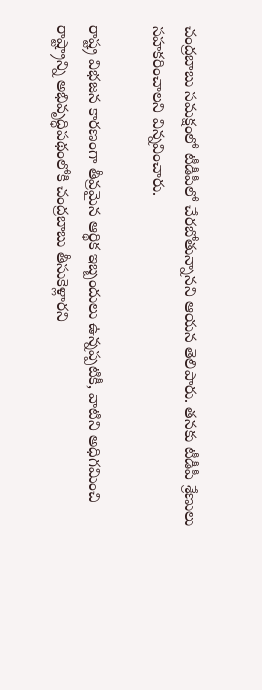చంద్రబాబు సమక్షంలో టీడీపీలో చేరబోతున్నానని ఆయన తెలిపారు. తనకు టీడీపీ శ్రేణులు సహకరించాలని విన్నవించారు.

రాష్ట్ర విభజన కారణంగా తీవ్రమైన ఆర్థిక ఇబ్బందులు ఉన్నప్పటికీ, వాటిని అధిగమించి రాష్ట్రాన్ని అభివృద్ధిపథంలోకి చంద్రబాబు తీసుకెళ్లారని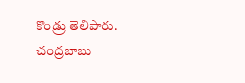కొండ్రు తెలిపారు. చంద్రబాబు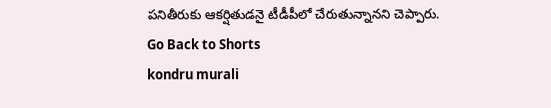పనితీరుకు ఆకర్షితుడనై టీడీపీలో చేరుతున్నానని చెప్పారు.
Go Back to Shorts
kondru murali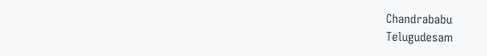Chandrababu
Telugudesam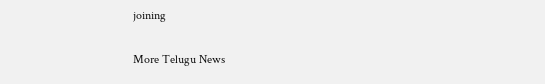joining

More Telugu News